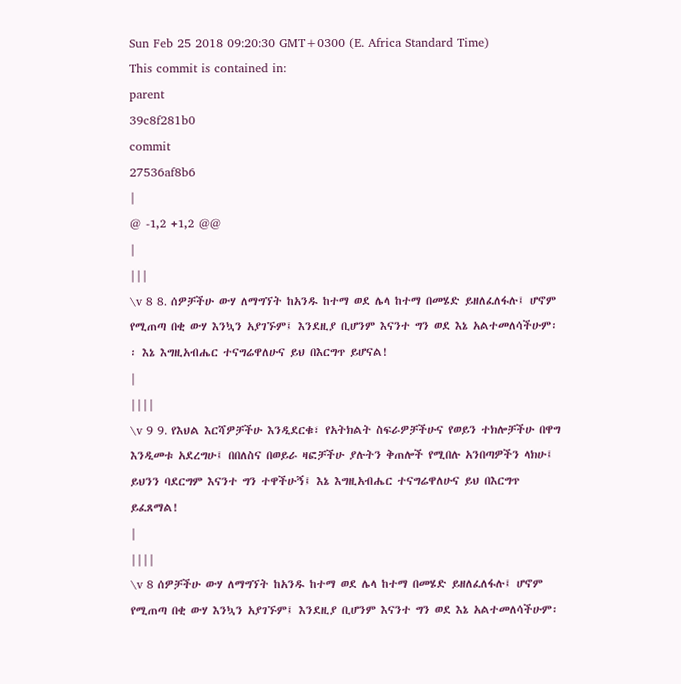Sun Feb 25 2018 09:20:30 GMT+0300 (E. Africa Standard Time)
This commit is contained in:
parent
39c8f281b0
commit
27536af8b6
|
@ -1,2 +1,2 @@
|
|||
\v 8 8. ሰዎቻችሁ ውሃ ለማግኘት ከአንዱ ከተማ ወደ ሌላ ከተማ በመሄድ ይዘለፈለፋሉ፤ ሆኖም የሚጠጣ በቂ ውሃ እንኳን አያገኙም፤ እንደዚያ ቢሆንም እናንተ ግን ወደ እኔ አልተመለሳችሁም፡፡ እኔ እግዚአብሔር ተናግሬዋለሁና ይህ በእርግጥ ይሆናል!
|
||||
\v 9 9. የእህል እርሻዎቻችሁ እንዲደርቁ፣ የአትክልት ስፍራዎቻችሁና የወይን ተክሎቻችሁ በዋግ እንዲመቱ አደረግሁ፤ በበለስና በወይራ ዛፎቻችሁ ያሉትን ቅጠሎች የሚበሉ አንበጣዎችን ላክሁ፤ ይህንን ባደርግም እናንተ ግን ተዋችሁኝ፤ እኔ እግዚአብሔር ተናግሬዋለሁና ይህ በእርግጥ ይፈጸማል!
|
||||
\v 8 ሰዎቻችሁ ውሃ ለማግኘት ከአንዱ ከተማ ወደ ሌላ ከተማ በመሄድ ይዘለፈለፋሉ፤ ሆኖም የሚጠጣ በቂ ውሃ እንኳን አያገኙም፤ እንደዚያ ቢሆንም እናንተ ግን ወደ እኔ አልተመለሳችሁም፡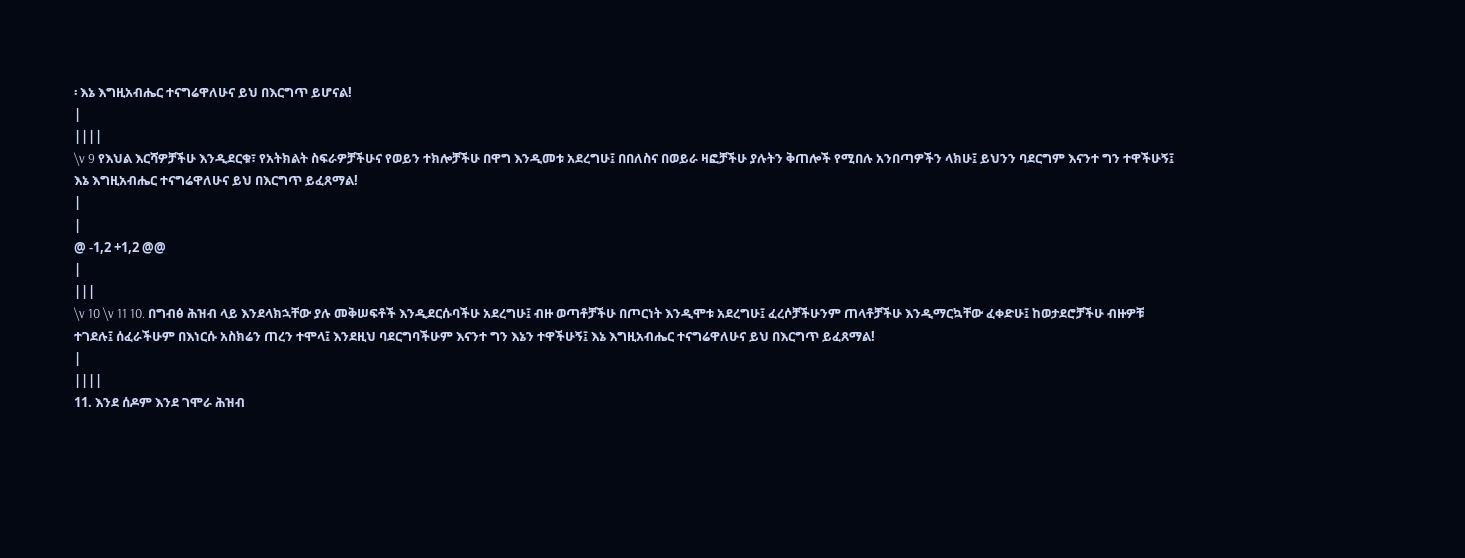፡ እኔ እግዚአብሔር ተናግሬዋለሁና ይህ በእርግጥ ይሆናል!
|
||||
\v 9 የእህል እርሻዎቻችሁ እንዲደርቁ፣ የአትክልት ስፍራዎቻችሁና የወይን ተክሎቻችሁ በዋግ እንዲመቱ አደረግሁ፤ በበለስና በወይራ ዛፎቻችሁ ያሉትን ቅጠሎች የሚበሉ አንበጣዎችን ላክሁ፤ ይህንን ባደርግም እናንተ ግን ተዋችሁኝ፤ እኔ እግዚአብሔር ተናግሬዋለሁና ይህ በእርግጥ ይፈጸማል!
|
|
@ -1,2 +1,2 @@
|
|||
\v 10 \v 11 10. በግብፅ ሕዝብ ላይ እንደላክኋቸው ያሉ መቅሠፍቶች እንዲደርሱባችሁ አደረግሁ፤ ብዙ ወጣቶቻችሁ በጦርነት እንዲሞቱ አደረግሁ፤ ፈረሶቻችሁንም ጠላቶቻችሁ እንዲማርኳቸው ፈቀድሁ፤ ከወታደሮቻችሁ ብዙዎቹ ተገደሉ፤ ሰፈራችሁም በእነርሱ አስክሬን ጠረን ተሞላ፤ እንደዚህ ባደርግባችሁም እናንተ ግን እኔን ተዋችሁኝ፤ እኔ እግዚአብሔር ተናግሬዋለሁና ይህ በእርግጥ ይፈጸማል!
|
||||
11. እንደ ሰዶም እንደ ገሞራ ሕዝብ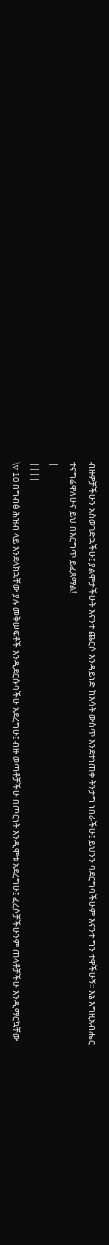ብዙዎቻችሁን አስወገድኋችሁ፤ ያልሞታችሁት እናንተ ጨርሶ እንዳይነድ ከእሳት ውስጥ እንደተነጠቀ ትንታግ ነበራችሁ፤ ይህንን ባደርግባችሁም እናንተ ግን ተዋችሁኝ፡፡ እኔ እግዚአብሔር ተናግሬዋለሁና ይህ በእርግጥ ይፈጸማል!
|
||||
\v 10 በግብፅ ሕዝብ ላይ እንደላክኋቸው ያሉ መቅሠፍቶች እንዲደርሱባችሁ አደረግሁ፤ ብዙ ወጣቶቻችሁ በጦርነት እንዲሞቱ አደረግሁ፤ ፈረሶቻችሁንም ጠላቶቻችሁ እንዲማርኳቸው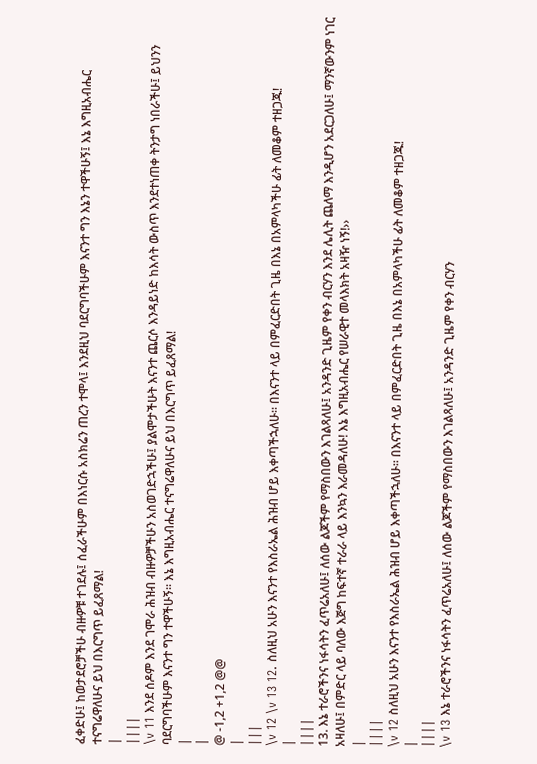ፈቀድሁ፤ ከወታደሮቻችሁ ብዙዎቹ ተገደሉ፤ ሰፈራችሁም በእነርሱ አስክሬን ጠረን ተሞላ፤ እንደዚህ ባደርግባችሁም እናንተ ግን እኔን ተዋችሁኝ፤ እኔ እግዚአብሔር ተናግሬዋለሁና ይህ በእርግጥ ይፈጸማል!
|
||||
\v 11 እንደ ሰዶም እንደ ገሞራ ሕዝብ ብዙዎቻችሁን አስወገድኋችሁ፤ ያልሞታችሁት እናንተ ጨርሶ እንዳይነድ ከእሳት ውስጥ እንደተነጠቀ ትንታግ ነበራችሁ፤ ይህንን ባደርግባችሁም እናንተ ግን ተዋችሁኝ፡፡ እኔ እግዚአብሔር ተናግሬዋለሁና ይህ በእርግጥ ይፈጸማል!
|
|
@ -1,2 +1,2 @@
|
|||
\v 12 \v 13 12. ስለዚህ አሁን እናንተ የእስራኤል ሕዝብ ሆይ እቀጣችኋለሁ፡፡ በእናንተ ላይ በምፈርድበት ጊዜ በእኔ በአምላካችሁ ፊት ለመቆም ተዘጋጁ!
|
||||
13. እኔ ተራሮችንና ነፋሳትን ፈጥሬአለሁ፤ ለሰው ልጆችም የማስበውን እገልጻለሁ፤ አንዳንድ ጊዜም የቀን ብርሃን እንደ ሌሊት ጨለማ እንዲሆን አደርጋለሁ፤ ማንኛውንም ነገር አዛለሁ፤ በምድር ላይ ባለው እጅግ ከፍተኛ ተራራ ላይ እንኳን እራመዳለሁ! እኔ እግዚአብሔር የሠራዊተ መላእክት አዛዥ ነኝ!››
|
||||
\v 12 ስለዚህ አሁን እናንተ የእስራኤል ሕዝብ ሆይ እቀጣችኋለሁ፡፡ በእናንተ ላይ በምፈርድበት ጊዜ በእኔ በአምላካችሁ ፊት ለመቆም ተዘጋጁ!
|
||||
\v 13 እኔ ተራሮችንና ነፋሳትን ፈጥሬአለሁ፤ ለሰው ልጆችም የማስበውን እገልጻለሁ፤ አንዳንድ ጊዜም የቀን ብርሃን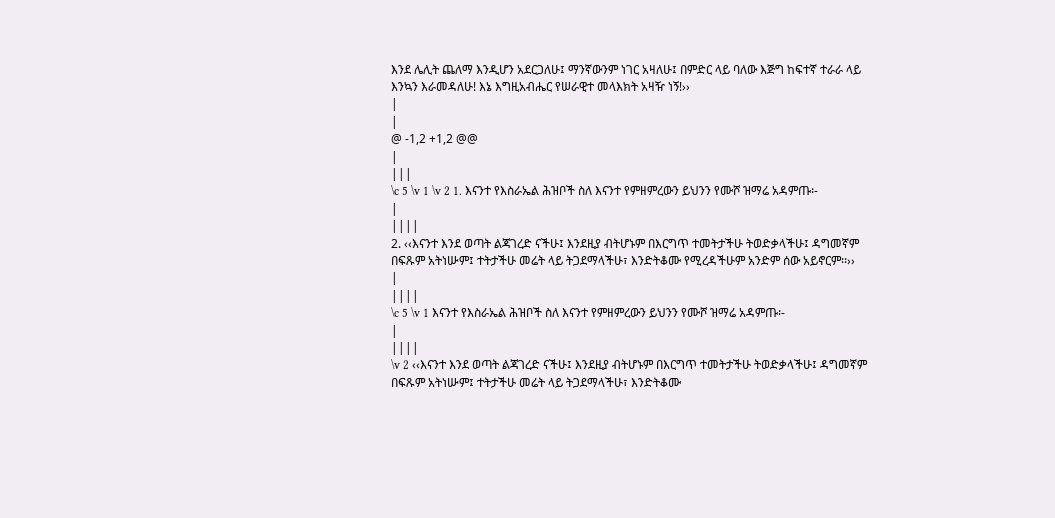እንደ ሌሊት ጨለማ እንዲሆን አደርጋለሁ፤ ማንኛውንም ነገር አዛለሁ፤ በምድር ላይ ባለው እጅግ ከፍተኛ ተራራ ላይ እንኳን እራመዳለሁ! እኔ እግዚአብሔር የሠራዊተ መላእክት አዛዥ ነኝ!››
|
|
@ -1,2 +1,2 @@
|
|||
\c 5 \v 1 \v 2 1. እናንተ የእስራኤል ሕዝቦች ስለ እናንተ የምዘምረውን ይህንን የሙሾ ዝማሬ አዳምጡ፡-
|
||||
2. ‹‹እናንተ እንደ ወጣት ልጃገረድ ናችሁ፤ እንደዚያ ብትሆኑም በእርግጥ ተመትታችሁ ትወድቃላችሁ፤ ዳግመኛም በፍጹም አትነሡም፤ ተትታችሁ መሬት ላይ ትጋደማላችሁ፣ እንድትቆሙ የሚረዳችሁም አንድም ሰው አይኖርም፡፡››
|
||||
\c 5 \v 1 እናንተ የእስራኤል ሕዝቦች ስለ እናንተ የምዘምረውን ይህንን የሙሾ ዝማሬ አዳምጡ፡-
|
||||
\v 2 ‹‹እናንተ እንደ ወጣት ልጃገረድ ናችሁ፤ እንደዚያ ብትሆኑም በእርግጥ ተመትታችሁ ትወድቃላችሁ፤ ዳግመኛም በፍጹም አትነሡም፤ ተትታችሁ መሬት ላይ ትጋደማላችሁ፣ እንድትቆሙ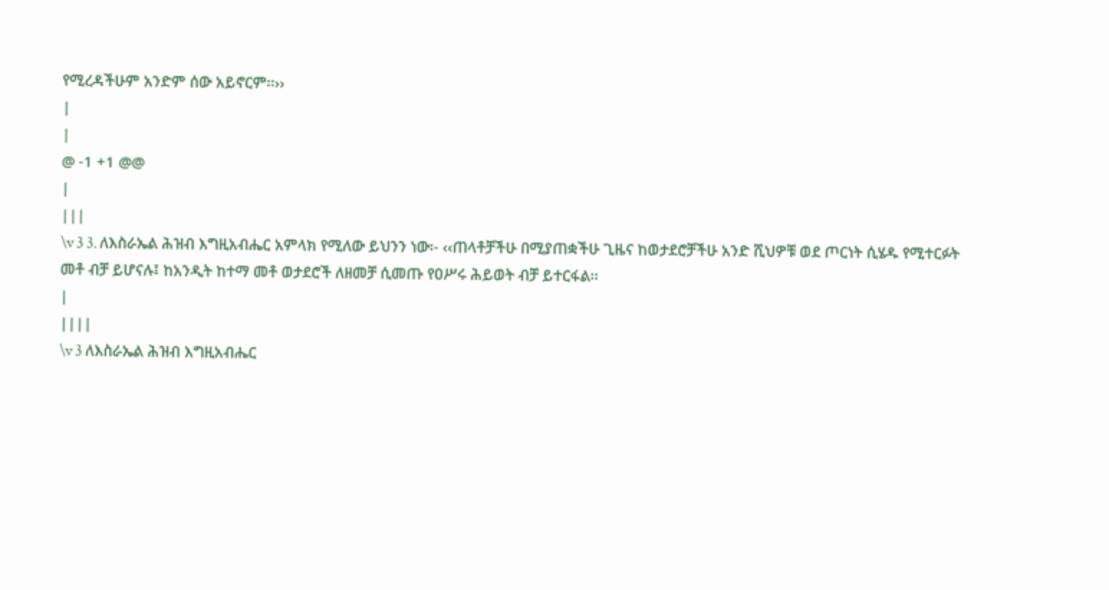የሚረዳችሁም አንድም ሰው አይኖርም፡፡››
|
|
@ -1 +1 @@
|
|||
\v 3 3. ለእስራኤል ሕዝብ እግዚአብሔር አምላክ የሚለው ይህንን ነው፡- ‹‹ጠላቶቻችሁ በሚያጠቋችሁ ጊዜና ከወታደሮቻችሁ አንድ ሺህዎቹ ወደ ጦርነት ሲሄዱ የሚተርፉት መቶ ብቻ ይሆናሉ፤ ከአንዲት ከተማ መቶ ወታደሮች ለዘመቻ ሲመጡ የዐሥሩ ሕይወት ብቻ ይተርፋል፡፡
|
||||
\v 3 ለእስራኤል ሕዝብ እግዚአብሔር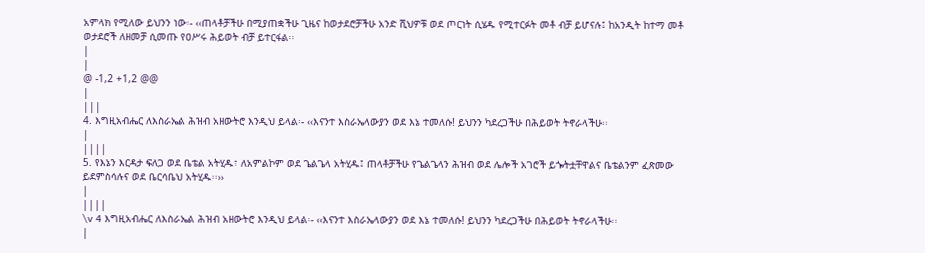አምላክ የሚለው ይህንን ነው፡- ‹‹ጠላቶቻችሁ በሚያጠቋችሁ ጊዜና ከወታደሮቻችሁ አንድ ሺህዎቹ ወደ ጦርነት ሲሄዱ የሚተርፉት መቶ ብቻ ይሆናሉ፤ ከአንዲት ከተማ መቶ ወታደሮች ለዘመቻ ሲመጡ የዐሥሩ ሕይወት ብቻ ይተርፋል፡፡
|
|
@ -1,2 +1,2 @@
|
|||
4. እግዚአብሔር ለእስራኤል ሕዝብ አዘውትሮ እንዲህ ይላል፡- ‹‹እናንተ እስራኤላውያን ወደ እኔ ተመለሱ! ይህንን ካደረጋችሁ በሕይወት ትኖራላችሁ፡፡
|
||||
5. የእኔን እርዳታ ፍለጋ ወደ ቤቴል አትሂዱ፣ ለአምልኮም ወደ ጌልጌላ አትሂዱ፤ ጠላቶቻችሁ የጌልጌላን ሕዝብ ወደ ሌሎች አገሮች ይጐትቷቸዋልና ቤቴልንም ፈጽመው ይደምስሳሉና ወደ ቤርሳቤህ አትሂዱ፡፡››
|
||||
\v 4 እግዚአብሔር ለእስራኤል ሕዝብ አዘውትሮ እንዲህ ይላል፡- ‹‹እናንተ እስራኤላውያን ወደ እኔ ተመለሱ! ይህንን ካደረጋችሁ በሕይወት ትኖራላችሁ፡፡
|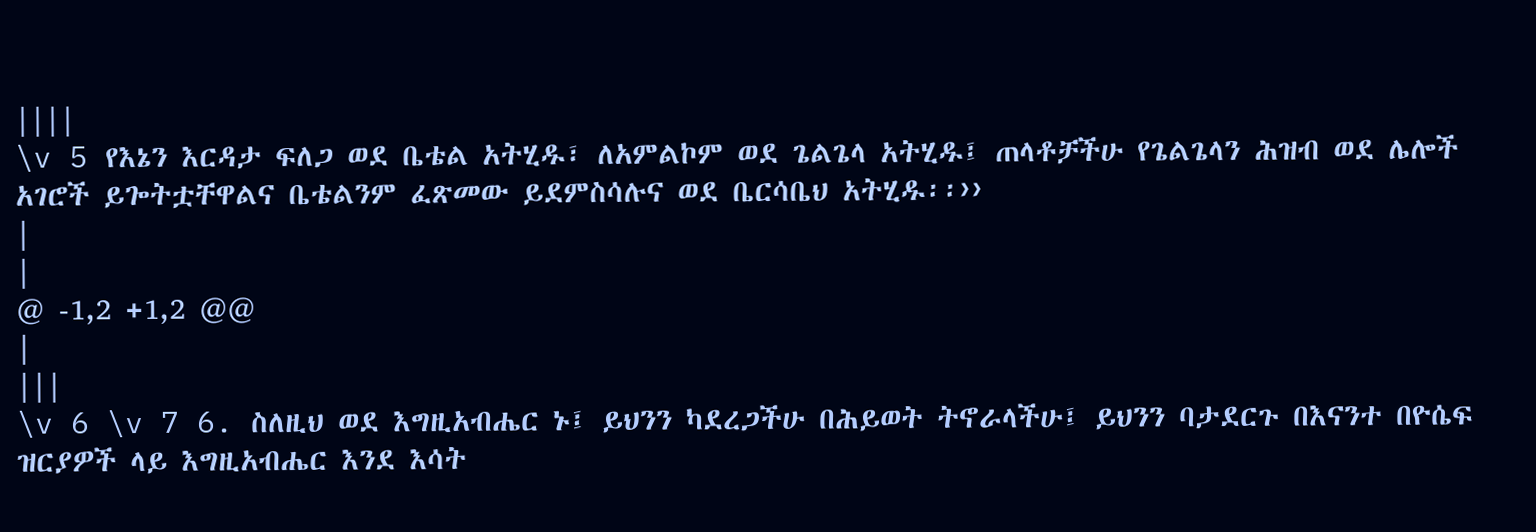||||
\v 5 የእኔን እርዳታ ፍለጋ ወደ ቤቴል አትሂዱ፣ ለአምልኮም ወደ ጌልጌላ አትሂዱ፤ ጠላቶቻችሁ የጌልጌላን ሕዝብ ወደ ሌሎች አገሮች ይጐትቷቸዋልና ቤቴልንም ፈጽመው ይደምስሳሉና ወደ ቤርሳቤህ አትሂዱ፡፡››
|
|
@ -1,2 +1,2 @@
|
|||
\v 6 \v 7 6. ስለዚህ ወደ እግዚአብሔር ኑ፤ ይህንን ካደረጋችሁ በሕይወት ትኖራላችሁ፤ ይህንን ባታደርጉ በእናንተ በዮሴፍ ዝርያዎች ላይ እግዚአብሔር እንደ እሳት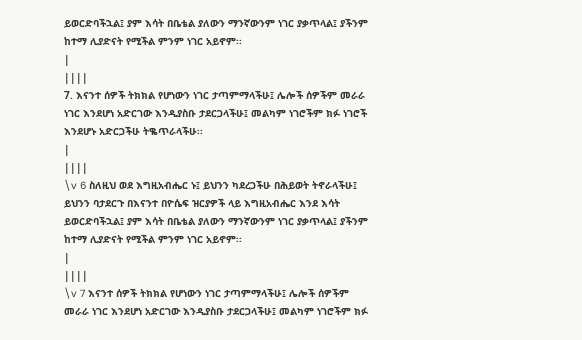ይወርድባችኋል፤ ያም እሳት በቤቴል ያለውን ማንኛውንም ነገር ያቃጥላል፤ ያችንም ከተማ ሊያድናት የሚችል ምንም ነገር አይኖም፡፡
|
||||
7. እናንተ ሰዎች ትክክል የሆነውን ነገር ታጣምማላችሁ፤ ሌሎች ሰዎችም መራራ ነገር እንደሆነ አድርገው እንዲያስቡ ታደርጋላችሁ፤ መልካም ነገሮችም ክፉ ነገሮች እንደሆኑ አድርጋችሁ ትቈጥራላችሁ፡፡
|
||||
\v 6 ስለዚህ ወደ እግዚአብሔር ኑ፤ ይህንን ካደረጋችሁ በሕይወት ትኖራላችሁ፤ ይህንን ባታደርጉ በእናንተ በዮሴፍ ዝርያዎች ላይ እግዚአብሔር እንደ እሳት ይወርድባችኋል፤ ያም እሳት በቤቴል ያለውን ማንኛውንም ነገር ያቃጥላል፤ ያችንም ከተማ ሊያድናት የሚችል ምንም ነገር አይኖም፡፡
|
||||
\v 7 እናንተ ሰዎች ትክክል የሆነውን ነገር ታጣምማላችሁ፤ ሌሎች ሰዎችም መራራ ነገር እንደሆነ አድርገው እንዲያስቡ ታደርጋላችሁ፤ መልካም ነገሮችም ክፉ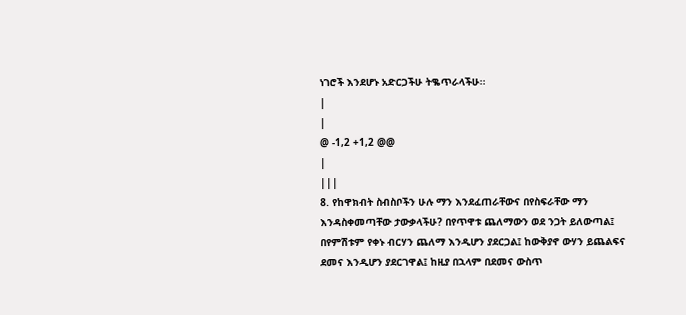ነገሮች እንደሆኑ አድርጋችሁ ትቈጥራላችሁ፡፡
|
|
@ -1,2 +1,2 @@
|
|||
8. የከዋክብት ስብስቦችን ሁሉ ማን እንደፈጠራቸውና በየስፍራቸው ማን እንዳስቀመጣቸው ታውቃላችሁ? በየጥዋቱ ጨለማውን ወደ ንጋት ይለውጣል፤ በየምሽቱም የቀኑ ብርሃን ጨለማ እንዲሆን ያደርጋል፤ ከውቅያኖ ውሃን ይጨልፍና ደመና እንዲሆን ያደርገዋል፤ ከዚያ በኋላም በደመና ውስጥ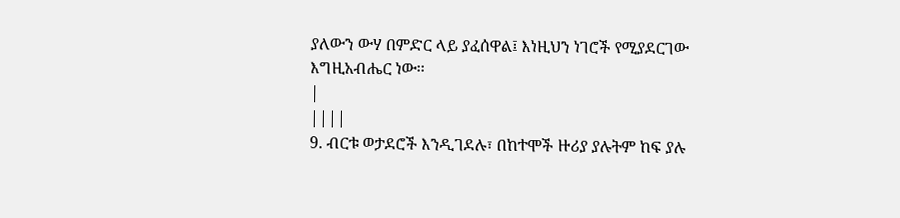ያለውን ውሃ በምድር ላይ ያፈሰዋል፤ እነዚህን ነገሮች የሚያደርገው እግዚአብሔር ነው፡፡
|
||||
9. ብርቱ ወታደሮች እንዲገደሉ፣ በከተሞች ዙሪያ ያሉትም ከፍ ያሉ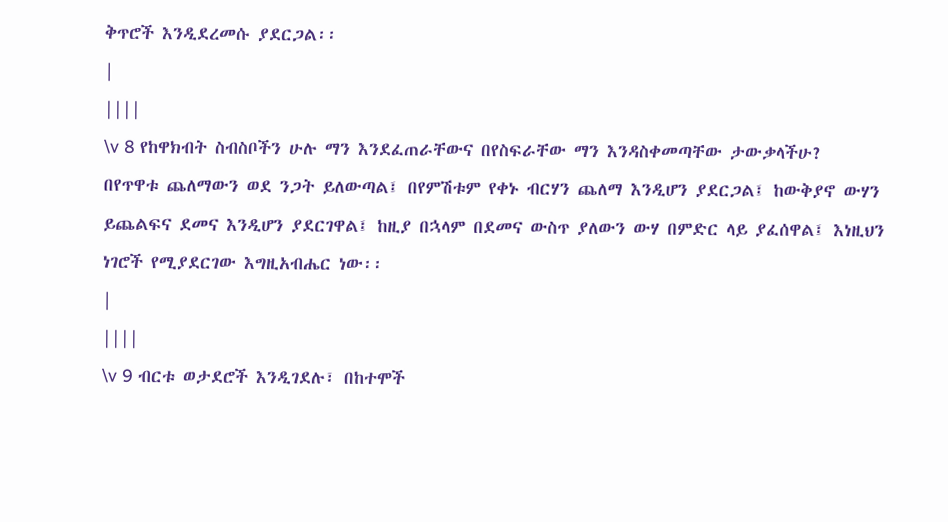ቅጥሮች እንዲደረመሱ ያደርጋል፡፡
|
||||
\v 8 የከዋክብት ስብስቦችን ሁሉ ማን እንደፈጠራቸውና በየስፍራቸው ማን እንዳስቀመጣቸው ታውቃላችሁ? በየጥዋቱ ጨለማውን ወደ ንጋት ይለውጣል፤ በየምሽቱም የቀኑ ብርሃን ጨለማ እንዲሆን ያደርጋል፤ ከውቅያኖ ውሃን ይጨልፍና ደመና እንዲሆን ያደርገዋል፤ ከዚያ በኋላም በደመና ውስጥ ያለውን ውሃ በምድር ላይ ያፈሰዋል፤ እነዚህን ነገሮች የሚያደርገው እግዚአብሔር ነው፡፡
|
||||
\v 9 ብርቱ ወታደሮች እንዲገደሉ፣ በከተሞች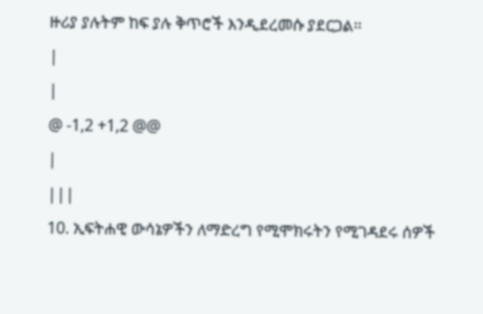ዙሪያ ያሉትም ከፍ ያሉ ቅጥሮች እንዲደረመሱ ያደርጋል፡፡
|
|
@ -1,2 +1,2 @@
|
|||
10. ኢፍትሐዊ ውሳኔዎችን ለማድረግ የሚሞክሩትን የሚገዳደሩ ሰዎች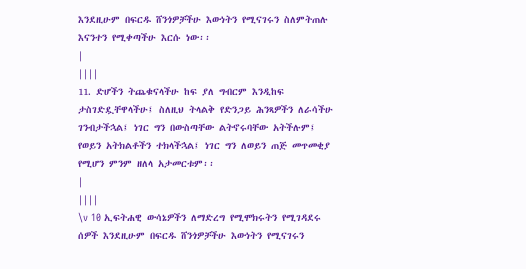እንደዚሁም በፍርዱ ሸንጎዎቻችሁ እውነትን የሚናገሩን ስለምትጠሉ እናንተን የሚቀጣችሁ እርሱ ነው፡፡
|
||||
11. ድሆችን ትጨቁናላችሁ ከፍ ያለ ግብርም እንዲከፍ ታስገድዷቸዋላችሁ፤ ስለዚህ ትላልቅ የድንጋይ ሕንጻዎችን ለራሳችሁ ገንብታችኋል፤ ነገር ግን በውስጣቸው ልትኖሩባቸው አትችሉም፤ የወይን አትክልቶችን ተክላችኋል፤ ነገር ግን ለወይን ጠጅ መጥመቂያ የሚሆን ምንም ዘለላ አታመርቱም፡፡
|
||||
\v 10 ኢፍትሐዊ ውሳኔዎችን ለማድረግ የሚሞክሩትን የሚገዳደሩ ሰዎች እንደዚሁም በፍርዱ ሸንጎዎቻችሁ እውነትን የሚናገሩን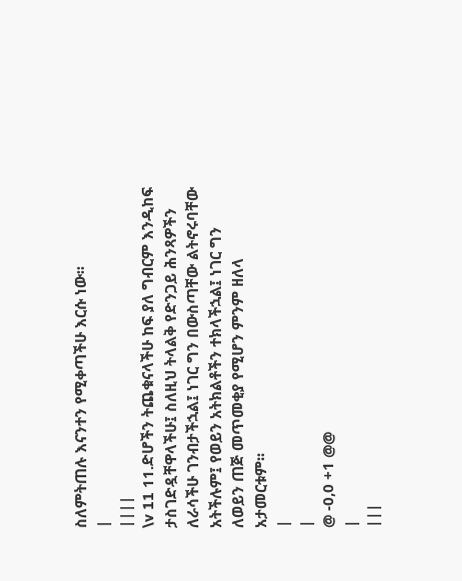ስለምትጠሉ እናንተን የሚቀጣችሁ እርሱ ነው፡፡
|
||||
\v 11 11.ድሆችን ትጨቁናላችሁ ከፍ ያለ ግብርም እንዲከፍ ታስገድዷቸዋላችሁ፤ ስለዚህ ትላልቅ የድንጋይ ሕንጻዎችን ለራሳችሁ ገንብታችኋል፤ ነገር ግን በውስጣቸው ልትኖሩባቸው አትችሉም፤ የወይን አትክልቶችን ተክላችኋል፤ ነገር ግን ለወይን ጠጅ መጥመቂያ የሚሆን ምንም ዘለላ አታመርቱም፡፡
|
|
@ -0,0 +1 @@
|
|||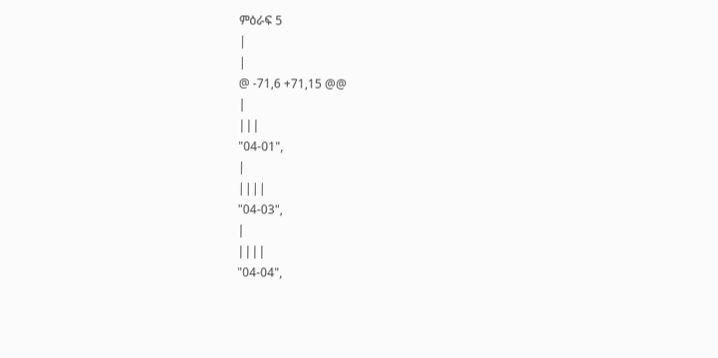ምዕራፍ 5
|
|
@ -71,6 +71,15 @@
|
|||
"04-01",
|
||||
"04-03",
|
||||
"04-04",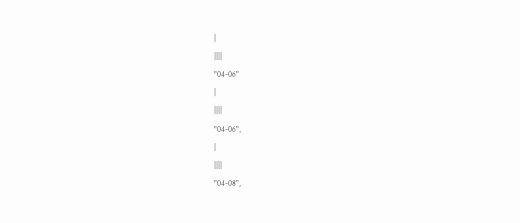|
||||
"04-06"
|
||||
"04-06",
|
||||
"04-08",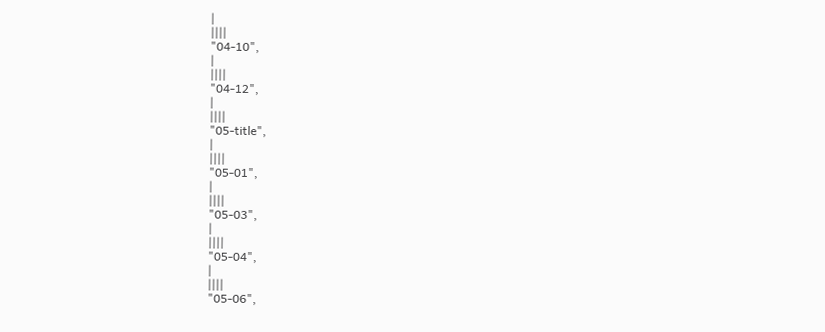|
||||
"04-10",
|
||||
"04-12",
|
||||
"05-title",
|
||||
"05-01",
|
||||
"05-03",
|
||||
"05-04",
|
||||
"05-06",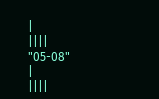|
||||
"05-08"
|
||||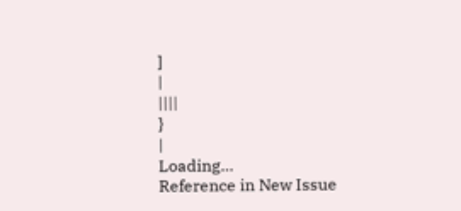]
|
||||
}
|
Loading…
Reference in New Issue